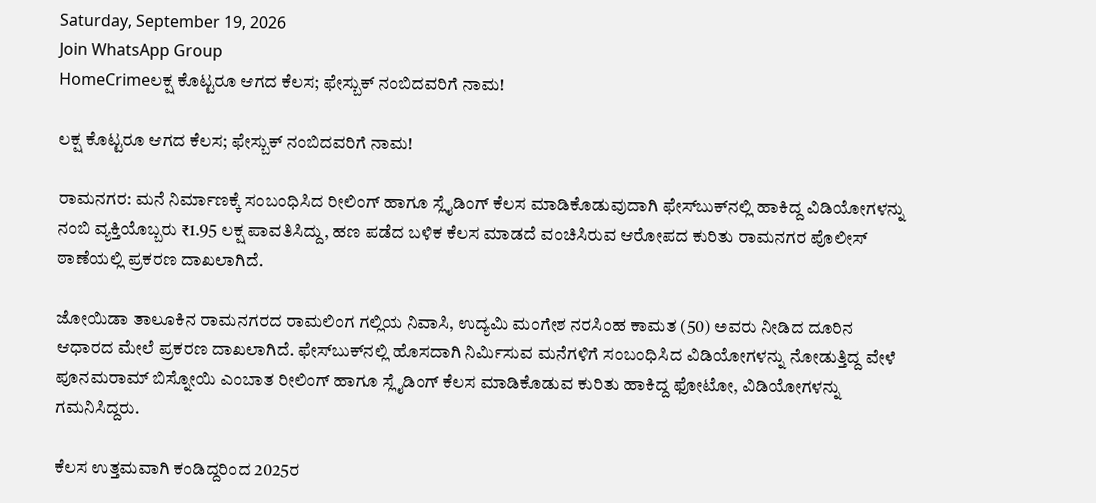Saturday, September 19, 2026
Join WhatsApp Group
HomeCrimeಲಕ್ಷ ಕೊಟ್ಟರೂ ಆಗದ ಕೆಲಸ; ಫೇಸ್ಬುಕ್ ನಂಬಿದವರಿಗೆ ನಾಮ!

ಲಕ್ಷ ಕೊಟ್ಟರೂ ಆಗದ ಕೆಲಸ; ಫೇಸ್ಬುಕ್ ನಂಬಿದವರಿಗೆ ನಾಮ!

ರಾಮನಗರ: ಮನೆ ನಿರ್ಮಾಣಕ್ಕೆ ಸಂಬಂಧಿಸಿದ ರೀಲಿಂಗ್ ಹಾಗೂ ಸ್ಲೈಡಿಂಗ್ ಕೆಲಸ ಮಾಡಿಕೊಡುವುದಾಗಿ ಫೇಸ್‌ಬುಕ್‌ನಲ್ಲಿ ಹಾಕಿದ್ದ ವಿಡಿಯೋಗಳನ್ನು ನಂಬಿ ವ್ಯಕ್ತಿಯೊಬ್ಬರು ₹1.95 ಲಕ್ಷ ಪಾವತಿಸಿದ್ದು, ಹಣ ಪಡೆದ ಬಳಿಕ ಕೆಲಸ ಮಾಡದೆ ವಂಚಿಸಿರುವ ಆರೋಪದ ಕುರಿತು ರಾಮನಗರ ಪೊಲೀಸ್ ಠಾಣೆಯಲ್ಲಿ ಪ್ರಕರಣ ದಾಖಲಾಗಿದೆ.

ಜೋಯಿಡಾ ತಾಲೂಕಿನ ರಾಮನಗರದ ರಾಮಲಿಂಗ ಗಲ್ಲಿಯ ನಿವಾಸಿ, ಉದ್ಯಮಿ ಮಂಗೇಶ ನರಸಿಂಹ ಕಾಮತ (50) ಅವರು ನೀಡಿದ ದೂರಿನ ಆಧಾರದ ಮೇಲೆ ಪ್ರಕರಣ ದಾಖಲಾಗಿದೆ. ಫೇಸ್‌ಬುಕ್‌ನಲ್ಲಿ ಹೊಸದಾಗಿ ನಿರ್ಮಿಸುವ ಮನೆಗಳಿಗೆ ಸಂಬಂಧಿಸಿದ ವಿಡಿಯೋಗಳನ್ನು ನೋಡುತ್ತಿದ್ದ ವೇಳೆ ಪೂನಮರಾಮ್ ಬಿಸ್ನೋಯಿ ಎಂಬಾತ ರೀಲಿಂಗ್ ಹಾಗೂ ಸ್ಲೈಡಿಂಗ್ ಕೆಲಸ ಮಾಡಿಕೊಡುವ ಕುರಿತು ಹಾಕಿದ್ದ ಫೋಟೋ, ವಿಡಿಯೋಗಳನ್ನು ಗಮನಿಸಿದ್ದರು.

ಕೆಲಸ ಉತ್ತಮವಾಗಿ ಕಂಡಿದ್ದರಿಂದ 2025ರ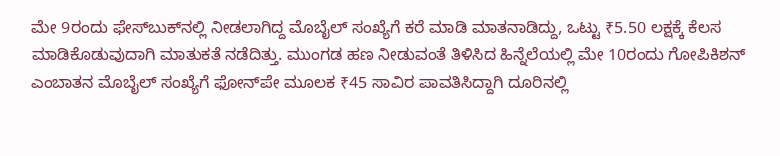ಮೇ 9ರಂದು ಫೇಸ್‌ಬುಕ್‌ನಲ್ಲಿ ನೀಡಲಾಗಿದ್ದ ಮೊಬೈಲ್ ಸಂಖ್ಯೆಗೆ ಕರೆ ಮಾಡಿ ಮಾತನಾಡಿದ್ದು, ಒಟ್ಟು ₹5.50 ಲಕ್ಷಕ್ಕೆ ಕೆಲಸ ಮಾಡಿಕೊಡುವುದಾಗಿ ಮಾತುಕತೆ ನಡೆದಿತ್ತು. ಮುಂಗಡ ಹಣ ನೀಡುವಂತೆ ತಿಳಿಸಿದ ಹಿನ್ನೆಲೆಯಲ್ಲಿ ಮೇ 10ರಂದು ಗೋಪಿಕಿಶನ್ ಎಂಬಾತನ ಮೊಬೈಲ್ ಸಂಖ್ಯೆಗೆ ಫೋನ್‌ಪೇ ಮೂಲಕ ₹45 ಸಾವಿರ ಪಾವತಿಸಿದ್ದಾಗಿ ದೂರಿನಲ್ಲಿ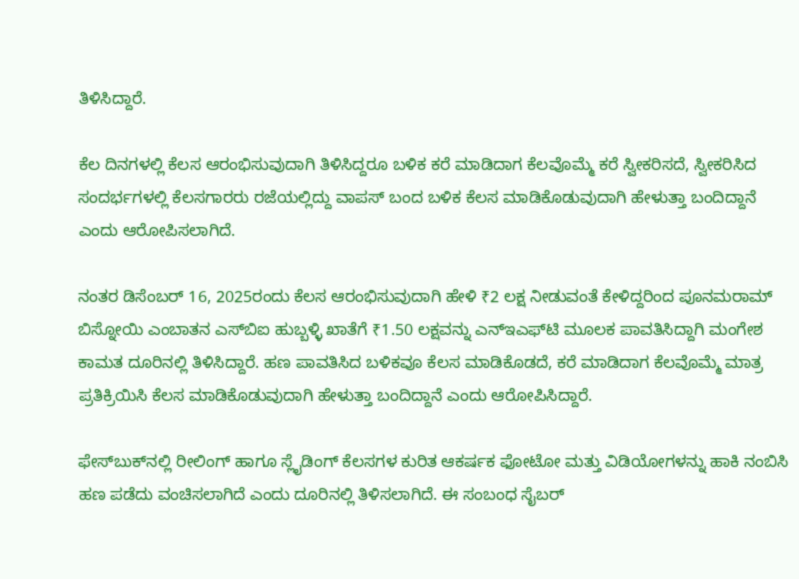ತಿಳಿಸಿದ್ದಾರೆ.

ಕೆಲ ದಿನಗಳಲ್ಲಿ ಕೆಲಸ ಆರಂಭಿಸುವುದಾಗಿ ತಿಳಿಸಿದ್ದರೂ ಬಳಿಕ ಕರೆ ಮಾಡಿದಾಗ ಕೆಲವೊಮ್ಮೆ ಕರೆ ಸ್ವೀಕರಿಸದೆ, ಸ್ವೀಕರಿಸಿದ ಸಂದರ್ಭಗಳಲ್ಲಿ ಕೆಲಸಗಾರರು ರಜೆಯಲ್ಲಿದ್ದು ವಾಪಸ್ ಬಂದ ಬಳಿಕ ಕೆಲಸ ಮಾಡಿಕೊಡುವುದಾಗಿ ಹೇಳುತ್ತಾ ಬಂದಿದ್ದಾನೆ ಎಂದು ಆರೋಪಿಸಲಾಗಿದೆ.

ನಂತರ ಡಿಸೆಂಬರ್ 16, 2025ರಂದು ಕೆಲಸ ಆರಂಭಿಸುವುದಾಗಿ ಹೇಳಿ ₹2 ಲಕ್ಷ ನೀಡುವಂತೆ ಕೇಳಿದ್ದರಿಂದ ಪೂನಮರಾಮ್ ಬಿಸ್ನೋಯಿ ಎಂಬಾತನ ಎಸ್‌ಬಿಐ ಹುಬ್ಬಳ್ಳಿ ಖಾತೆಗೆ ₹1.50 ಲಕ್ಷವನ್ನು ಎನ್‌ಇಎಫ್‌ಟಿ ಮೂಲಕ ಪಾವತಿಸಿದ್ದಾಗಿ ಮಂಗೇಶ ಕಾಮತ ದೂರಿನಲ್ಲಿ ತಿಳಿಸಿದ್ದಾರೆ. ಹಣ ಪಾವತಿಸಿದ ಬಳಿಕವೂ ಕೆಲಸ ಮಾಡಿಕೊಡದೆ, ಕರೆ ಮಾಡಿದಾಗ ಕೆಲವೊಮ್ಮೆ ಮಾತ್ರ ಪ್ರತಿಕ್ರಿಯಿಸಿ ಕೆಲಸ ಮಾಡಿಕೊಡುವುದಾಗಿ ಹೇಳುತ್ತಾ ಬಂದಿದ್ದಾನೆ ಎಂದು ಆರೋಪಿಸಿದ್ದಾರೆ.

ಫೇಸ್‌ಬುಕ್‌ನಲ್ಲಿ ರೀಲಿಂಗ್ ಹಾಗೂ ಸ್ಲೈಡಿಂಗ್ ಕೆಲಸಗಳ ಕುರಿತ ಆಕರ್ಷಕ ಫೋಟೋ ಮತ್ತು ವಿಡಿಯೋಗಳನ್ನು ಹಾಕಿ ನಂಬಿಸಿ ಹಣ ಪಡೆದು ವಂಚಿಸಲಾಗಿದೆ ಎಂದು ದೂರಿನಲ್ಲಿ ತಿಳಿಸಲಾಗಿದೆ. ಈ ಸಂಬಂಧ ಸೈಬರ್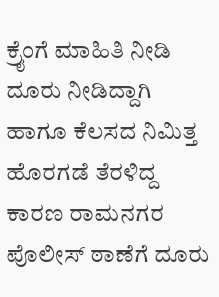ಕ್ರೈಂಗೆ ಮಾಹಿತಿ ನೀಡಿ ದೂರು ನೀಡಿದ್ದಾಗಿ ಹಾಗೂ ಕೆಲಸದ ನಿಮಿತ್ತ ಹೊರಗಡೆ ತೆರಳಿದ್ದ ಕಾರಣ ರಾಮನಗರ ಪೊಲೀಸ್ ಠಾಣೆಗೆ ದೂರು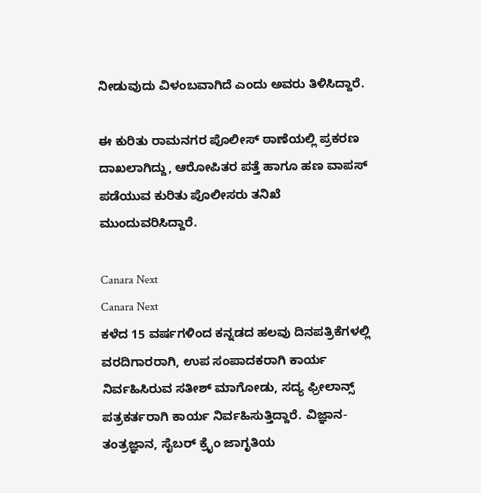ನೀಡುವುದು ವಿಳಂಬವಾಗಿದೆ ಎಂದು ಅವರು ತಿಳಿಸಿದ್ದಾರೆ.

ಈ ಕುರಿತು ರಾಮನಗರ ಪೊಲೀಸ್ ಠಾಣೆಯಲ್ಲಿ ಪ್ರಕರಣ ದಾಖಲಾಗಿದ್ದು, ಆರೋಪಿತರ ಪತ್ತೆ ಹಾಗೂ ಹಣ ವಾಪಸ್ ಪಡೆಯುವ ಕುರಿತು ಪೊಲೀಸರು ತನಿಖೆ ಮುಂದುವರಿಸಿದ್ದಾರೆ.

Canara Next
Canara Next
ಕಳೆದ 15 ವರ್ಷಗಳಿಂದ ಕನ್ನಡದ ಹಲವು ದಿನಪತ್ರಿಕೆಗಳಲ್ಲಿ ವರದಿಗಾರರಾಗಿ, ಉಪ ಸಂಪಾದಕರಾಗಿ ಕಾರ್ಯ ನಿರ್ವಹಿಸಿರುವ ಸತೀಶ್‌ ಮಾಗೋಡು, ಸದ್ಯ ಫ್ರೀಲಾನ್ಸ್‌ ಪತ್ರಕರ್ತರಾಗಿ ಕಾರ್ಯ ನಿರ್ವಹಿಸುತ್ತಿದ್ದಾರೆ. ವಿಜ್ಞಾನ-ತಂತ್ರಜ್ಞಾನ, ಸೈಬರ್‌ ಕ್ರೈಂ ಜಾಗೃತಿಯ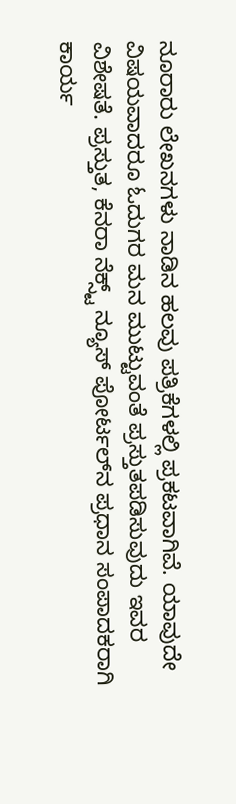ನೂರಾರು ಲೇಖನಗಳು ನಾಡಿನ ಹಲವು ಪತ್ರಿಕೆಗಳಲ್ಲಿ ಪ್ರಕಟವಾಗಿವೆ. ಯಾವುದೇ ವಿಷಯವಾದರೂ ಓದುಗರ ಮನ ಮುಟ್ಟುವಂತೆ ಪ್ರಸ್ತುತಪಡಿಸುವುದು ಇವರ ವಿಶೇಷತೆ. ಪ್ರಸ್ತುತ, ಕೆನರಾ ನೆಕ್ಸ್ಟ್‌ ನ್ಯೂಸ್‌ ಪೋರ್ಟಲ್‌ನ ಪ್ರಧಾನ ಸಂಪಾದಕರಾಗಿ ಕಾರ್ಯ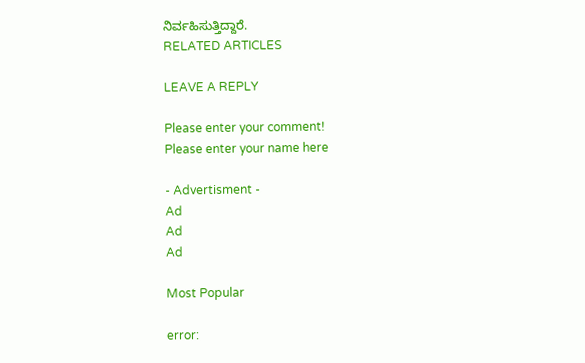ನಿರ್ವಹಿಸುತ್ತಿದ್ದಾರೆ.
RELATED ARTICLES

LEAVE A REPLY

Please enter your comment!
Please enter your name here

- Advertisment -
Ad
Ad
Ad

Most Popular

error: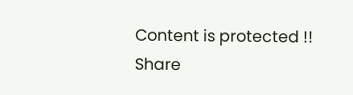Content is protected !!
Share